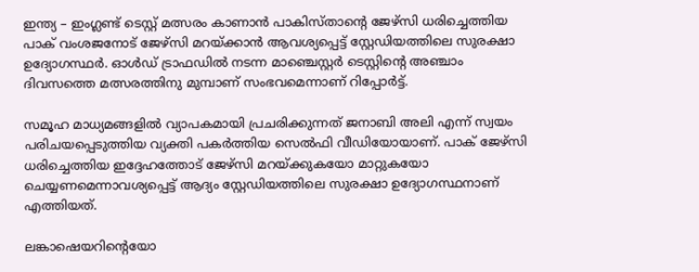ഇന്ത്യ – ഇംഗ്ലണ്ട് ടെസ്റ്റ് മത്സരം കാണാന്‍ പാകിസ്താന്‍റെ ജേഴ്‌സി ധരിച്ചെത്തിയ പാക് വംശജനോട് ജേഴ്‌സി മറയ്ക്കാന്‍ ആവശ്യപ്പെട്ട് സ്റ്റേഡിയത്തിലെ സുരക്ഷാ ഉദ്യോഗസ്ഥര്‍. ഓള്‍ഡ് ട്രാഫഡില്‍ നടന്ന മാഞ്ചെസ്റ്റര്‍ ടെസ്റ്റിന്‍റെ അഞ്ചാം ദിവസത്തെ മത്സരത്തിനു മുമ്പാണ് സംഭവമെന്നാണ് റിപ്പോര്‍ട്ട്.

സമൂഹ മാധ്യമങ്ങളിൽ വ്യാപകമായി പ്രചരിക്കുന്നത് ജനാബി അലി എന്ന് സ്വയം പരിചയപ്പെടുത്തിയ വ്യക്തി പകര്‍ത്തിയ സെല്‍ഫി വീഡിയോയാണ്. പാക് ജേഴ്‌സി ധരിച്ചെത്തിയ ഇദ്ദേഹത്തോട് ജേഴ്‌സി മറയ്ക്കുകയോ മാറ്റുകയോ ചെയ്യണമെന്നാവശ്യപ്പെട്ട് ആദ്യം സ്റ്റേഡിയത്തിലെ സുരക്ഷാ ഉദ്യോഗസ്ഥനാണ് എത്തിയത്.

ലങ്കാഷെയറിന്‍റെയോ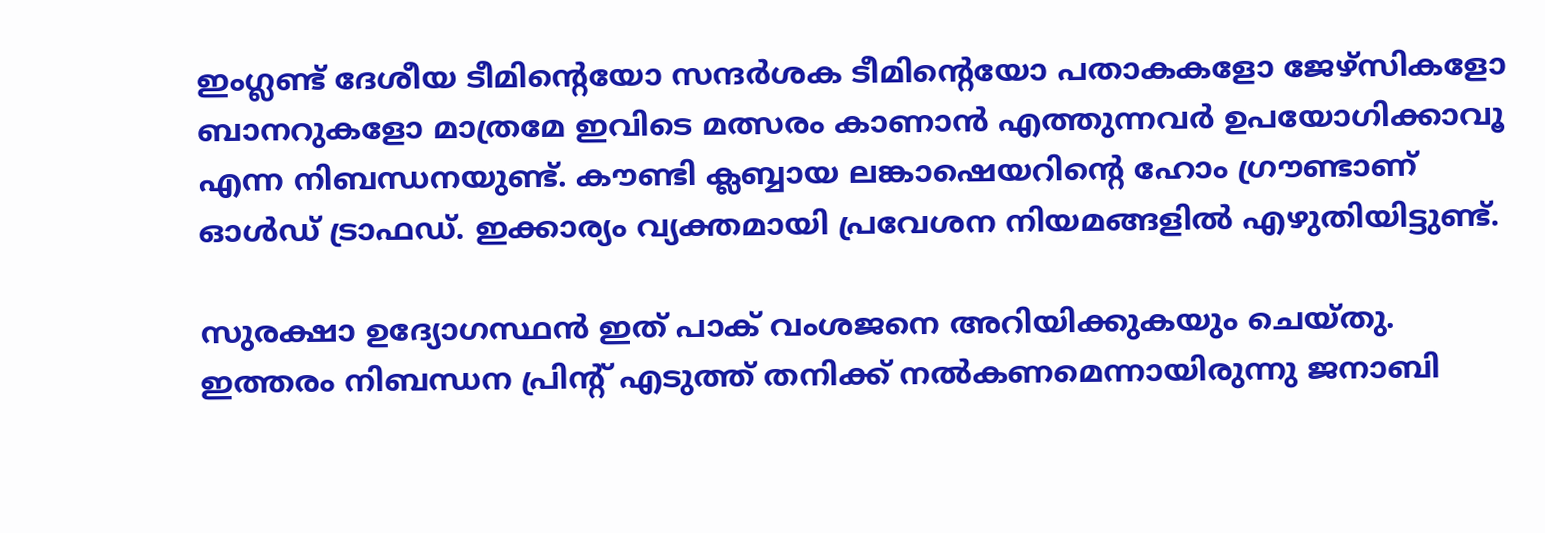ഇംഗ്ലണ്ട് ദേശീയ ടീമിന്റെയോ സന്ദര്‍ശക ടീമിന്‍റെയോ പതാകകളോ ജേഴ്‌സികളോ ബാനറുകളോ മാത്രമേ ഇവിടെ മത്സരം കാണാന്‍ എത്തുന്നവര്‍ ഉപയോഗിക്കാവൂ എന്ന നിബന്ധനയുണ്ട്. കൗണ്ടി ക്ലബ്ബായ ലങ്കാഷെയറിന്‍റെ ഹോം ഗ്രൗണ്ടാണ് ഓള്‍ഡ് ട്രാഫഡ്. ഇക്കാര്യം വ്യക്തമായി പ്രവേശന നിയമങ്ങളില്‍ എഴുതിയിട്ടുണ്ട്.

സുരക്ഷാ ഉദ്യോഗസ്ഥന്‍ ഇത് പാക് വംശജനെ അറിയിക്കുകയും ചെയ്തു. ഇത്തരം നിബന്ധന പ്രിന്‍റ് എടുത്ത് തനിക്ക് നല്‍കണമെന്നായിരുന്നു ജനാബി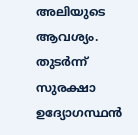അലിയുടെ ആവശ്യം. തുടര്‍ന്ന് സുരക്ഷാ ഉദ്യോഗസ്ഥന്‍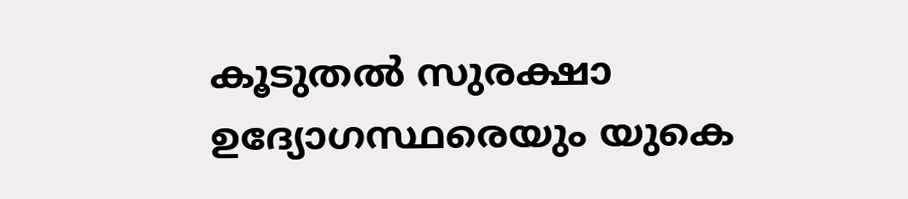കൂടുതല്‍ സുരക്ഷാ ഉദ്യോഗസ്ഥരെയും യുകെ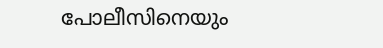പോലീസിനെയും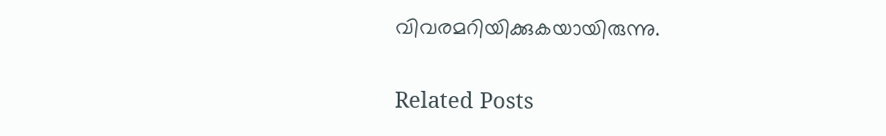വിവരമറിയിക്കുകയായിരുന്നു.

Related Posts